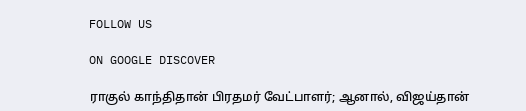FOLLOW US

ON GOOGLE DISCOVER

ராகுல் காந்திதான் பிரதமர் வேட்பாளர்; ஆனால், விஜய்தான்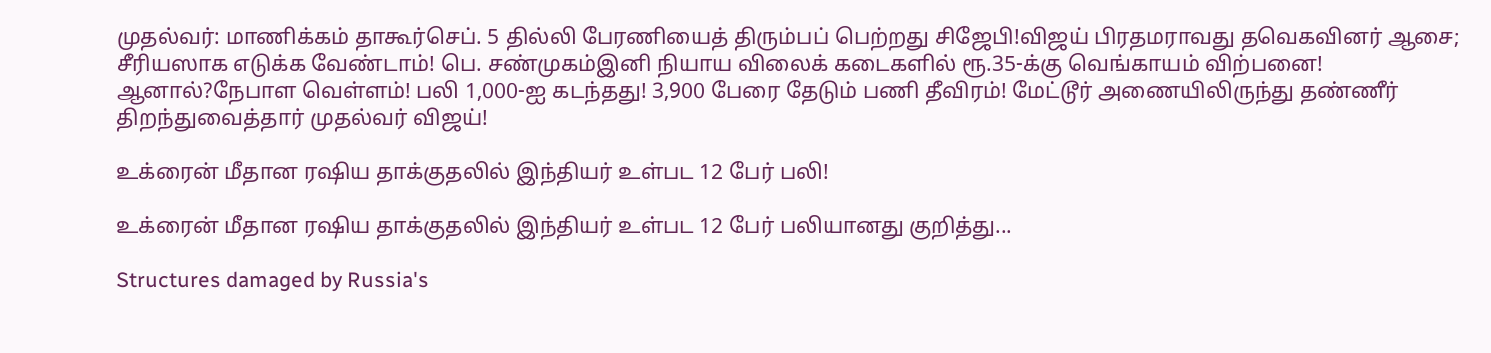முதல்வர்: மாணிக்கம் தாகூர்செப். 5 தில்லி பேரணியைத் திரும்பப் பெற்றது சிஜேபி!விஜய் பிரதமராவது தவெகவினர் ஆசை; சீரியஸாக எடுக்க வேண்டாம்! பெ. சண்முகம்இனி நியாய விலைக் கடைகளில் ரூ.35-க்கு வெங்காயம் விற்பனை! ஆனால்?நேபாள வெள்ளம்! பலி 1,000-ஐ கடந்தது! 3,900 பேரை தேடும் பணி தீவிரம்! மேட்டூர் அணையிலிருந்து தண்ணீர் திறந்துவைத்தார் முதல்வர் விஜய்!

உக்ரைன் மீதான ரஷிய தாக்குதலில் இந்தியர் உள்பட 12 பேர் பலி!

உக்ரைன் மீதான ரஷிய தாக்குதலில் இந்தியர் உள்பட 12 பேர் பலியானது குறித்து...

Structures damaged by Russia's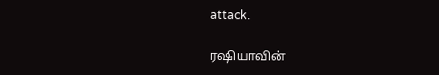attack.

ரஷியாவின்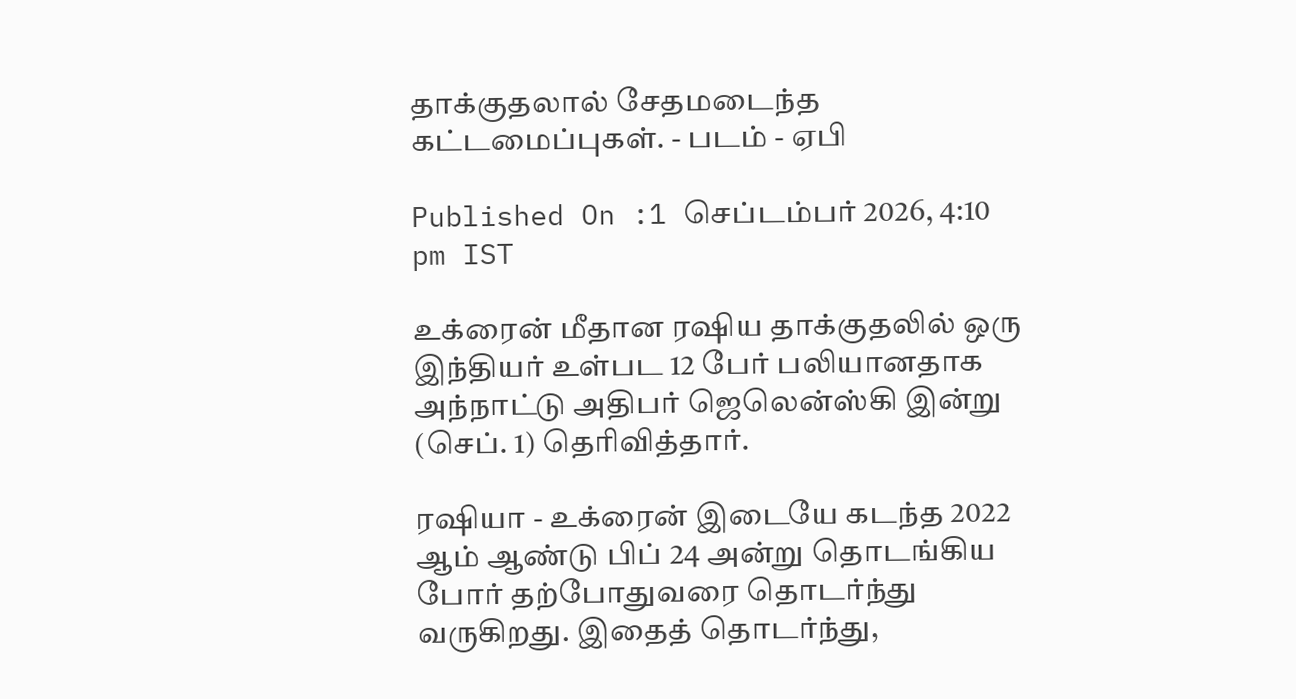தாக்குதலால் சேதமடைந்த கட்டமைப்புகள். - படம் - ஏபி

Published On :1 செப்டம்பர் 2026, 4:10 pm IST

உக்ரைன் மீதான ரஷிய தாக்குதலில் ஒரு இந்தியர் உள்பட 12 பேர் பலியானதாக அந்நாட்டு அதிபர் ஜெலென்ஸ்கி இன்று (செப். 1) தெரிவித்தார்.

ரஷியா - உக்ரைன் இடையே கடந்த 2022 ஆம் ஆண்டு பிப் 24 அன்று தொடங்கிய போர் தற்போதுவரை தொடர்ந்து வருகிறது. இதைத் தொடர்ந்து,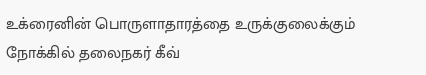உக்ரைனின் பொருளாதாரத்தை உருக்குலைக்கும் நோக்கில் தலைநகர் கீவ்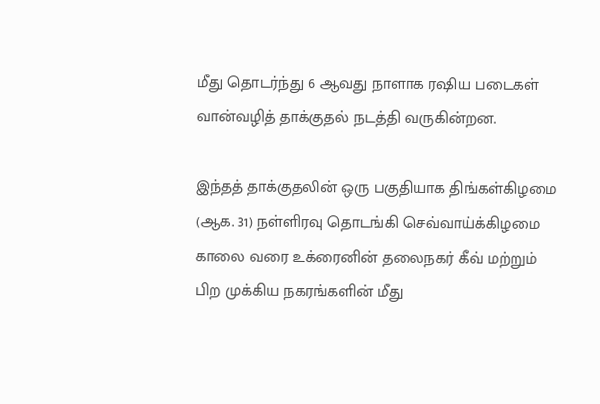மீது தொடர்ந்து 6 ஆவது நாளாக ரஷிய படைகள் வான்வழித் தாக்குதல் நடத்தி வருகின்றன.

இந்தத் தாக்குதலின் ஒரு பகுதியாக திங்கள்கிழமை (ஆக. 31) நள்ளிரவு தொடங்கி செவ்வாய்க்கிழமை காலை வரை உக்ரைனின் தலைநகர் கீவ் மற்றும் பிற முக்கிய நகரங்களின் மீது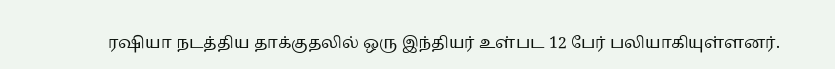ரஷியா நடத்திய தாக்குதலில் ஒரு இந்தியர் உள்பட 12 பேர் பலியாகியுள்ளனர்.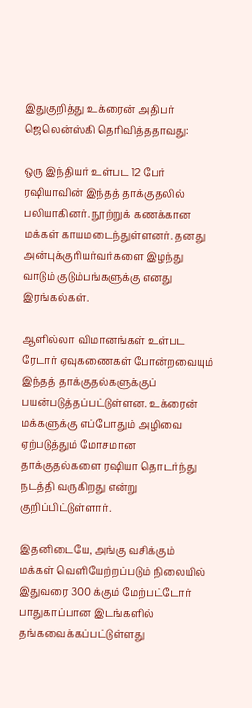இதுகுறித்து உக்ரைன் அதிபர் ஜெலென்ஸ்கி தெரிவித்ததாவது:

ஒரு இந்தியர் உள்பட 12 பேர் ரஷியாவின் இந்தத் தாக்குதலில் பலியாகினர். நூற்றுக் கணக்கான மக்கள் காயமடைந்துள்ளனர். தனது அன்புக்குரியர்வர்களை இழந்து வாடும் குடும்பங்களுக்கு எனது இரங்கல்கள்.

ஆளில்லா விமானங்கள் உள்பட ரேடார் ஏவுகணைகள் போன்றவையும் இந்தத் தாக்குதல்களுக்குப் பயன்படுத்தப்பட்டுள்ளன. உக்ரைன் மக்களுக்கு எப்போதும் அழிவை ஏற்படுத்தும் மோசமான தாக்குதல்களை ரஷியா தொடர்ந்து நடத்தி வருகிறது என்று குறிப்பிட்டுள்ளார்.

இதனிடையே, அங்கு வசிக்கும் மக்கள் வெளியேற்றப்படும் நிலையில் இதுவரை 300 க்கும் மேற்பட்டோர் பாதுகாப்பான இடங்களில் தங்கவைக்கப்பட்டுள்ளது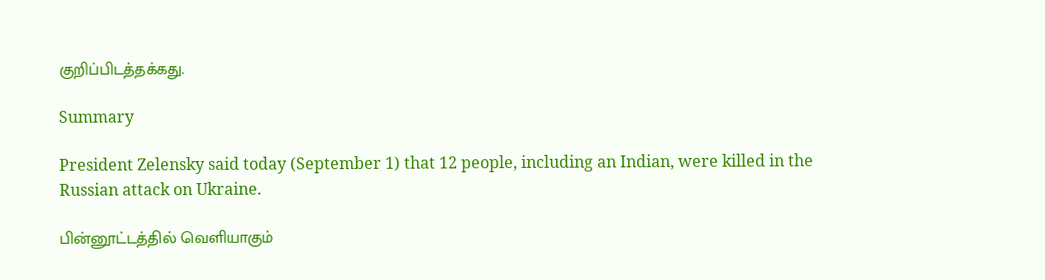குறிப்பிடத்தக்கது.

Summary

President Zelensky said today (September 1) that 12 people, including an Indian, were killed in the Russian attack on Ukraine.

பின்னூட்டத்தில் வெளியாகும்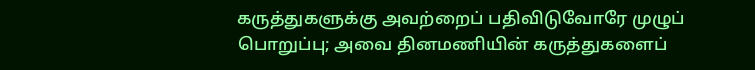கருத்துகளுக்கு அவற்றைப் பதிவிடுவோரே முழுப் பொறுப்பு; அவை தினமணியின் கருத்துகளைப்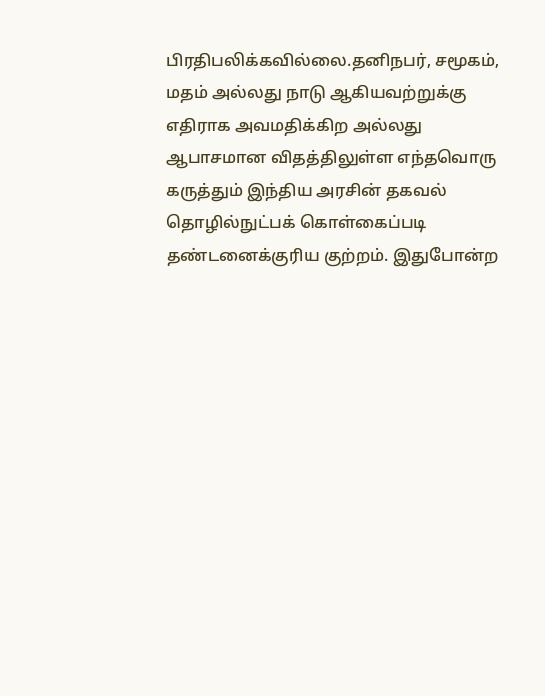பிரதிபலிக்கவில்லை.தனிநபர், சமூகம், மதம் அல்லது நாடு ஆகியவற்றுக்கு எதிராக அவமதிக்கிற அல்லது ஆபாசமான விதத்திலுள்ள எந்தவொரு கருத்தும் இந்திய அரசின் தகவல் தொழில்நுட்பக் கொள்கைப்படி தண்டனைக்குரிய குற்றம். இதுபோன்ற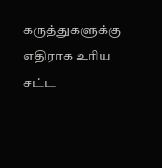கருத்துகளுக்கு எதிராக உரிய சட்ட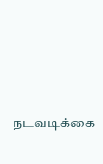நடவடிக்கை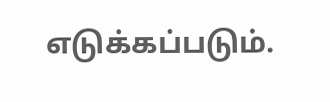எடுக்கப்படும்.